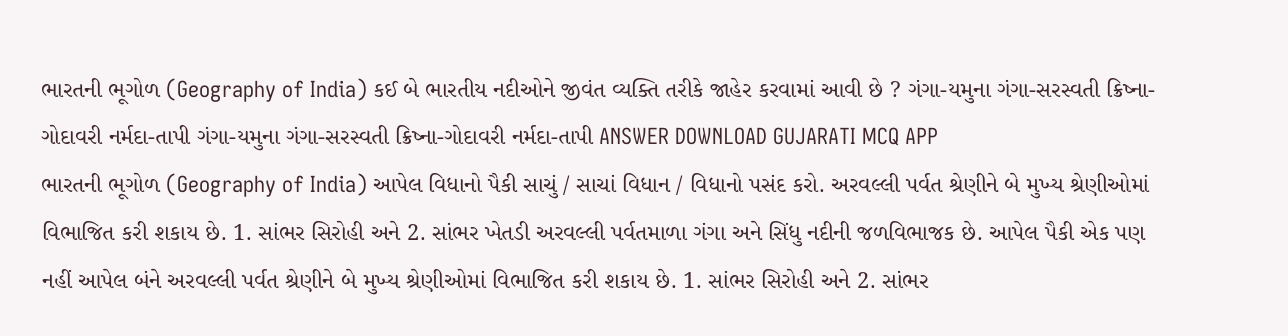ભારતની ભૂગોળ (Geography of India) કઈ બે ભારતીય નદીઓને જીવંત વ્યક્તિ તરીકે જાહેર કરવામાં આવી છે ? ગંગા-યમુના ગંગા-સરસ્વતી ક્રિષ્ના-ગોદાવરી નર્મદા-તાપી ગંગા-યમુના ગંગા-સરસ્વતી ક્રિષ્ના-ગોદાવરી નર્મદા-તાપી ANSWER DOWNLOAD GUJARATI MCQ APP
ભારતની ભૂગોળ (Geography of India) આપેલ વિધાનો પૈકી સાચું / સાચાં વિધાન / વિધાનો પસંદ કરો. અરવલ્લી પર્વત શ્રેણીને બે મુખ્ય શ્રેણીઓમાં વિભાજિત કરી શકાય છે. 1. સાંભર સિરોહી અને 2. સાંભર ખેતડી અરવલ્લી પર્વતમાળા ગંગા અને સિંધુ નદીની જળવિભાજક છે. આપેલ પૈકી એક પણ નહીં આપેલ બંને અરવલ્લી પર્વત શ્રેણીને બે મુખ્ય શ્રેણીઓમાં વિભાજિત કરી શકાય છે. 1. સાંભર સિરોહી અને 2. સાંભર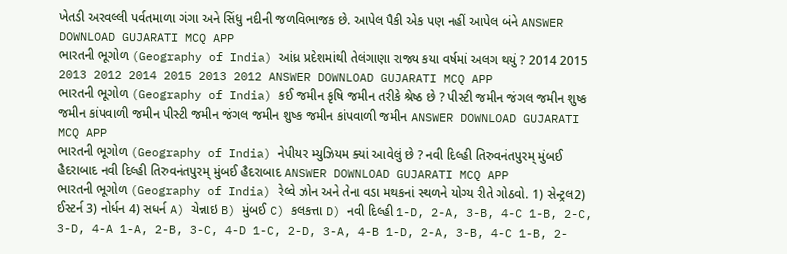ખેતડી અરવલ્લી પર્વતમાળા ગંગા અને સિંધુ નદીની જળવિભાજક છે. આપેલ પૈકી એક પણ નહીં આપેલ બંને ANSWER DOWNLOAD GUJARATI MCQ APP
ભારતની ભૂગોળ (Geography of India) આંધ્ર પ્રદેશમાંથી તેલંગાણા રાજ્ય કયા વર્ષમાં અલગ થયું ? 2014 2015 2013 2012 2014 2015 2013 2012 ANSWER DOWNLOAD GUJARATI MCQ APP
ભારતની ભૂગોળ (Geography of India) કઈ જમીન કૃષિ જમીન તરીકે શ્રેષ્ઠ છે ? પીસ્ટી જમીન જંગલ જમીન શુષ્ક જમીન કાંપવાળી જમીન પીસ્ટી જમીન જંગલ જમીન શુષ્ક જમીન કાંપવાળી જમીન ANSWER DOWNLOAD GUJARATI MCQ APP
ભારતની ભૂગોળ (Geography of India) નેપીયર મ્યુઝિયમ ક્યાં આવેલું છે ? નવી દિલ્હી તિરુવનંતપુરમ્ મુંબઈ હૈદરાબાદ નવી દિલ્હી તિરુવનંતપુરમ્ મુંબઈ હૈદરાબાદ ANSWER DOWNLOAD GUJARATI MCQ APP
ભારતની ભૂગોળ (Geography of India) રેલ્વે ઝોન અને તેના વડા મથકનાં સ્થળને યોગ્ય રીતે ગોઠવો. 1) સેન્ટ્રલ2) ઈસ્ટર્ન 3) નોર્ધન 4) સધર્ન A) ચેન્નાઇ B) મુંબઈ C) કલકત્તા D) નવી દિલ્હી 1-D, 2-A, 3-B, 4-C 1-B, 2-C, 3-D, 4-A 1-A, 2-B, 3-C, 4-D 1-C, 2-D, 3-A, 4-B 1-D, 2-A, 3-B, 4-C 1-B, 2-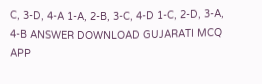C, 3-D, 4-A 1-A, 2-B, 3-C, 4-D 1-C, 2-D, 3-A, 4-B ANSWER DOWNLOAD GUJARATI MCQ APP